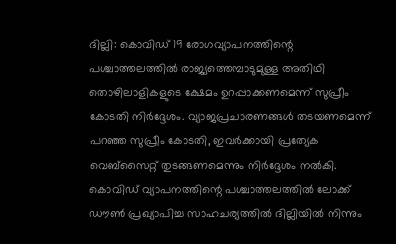ദില്ലി: കൊവിഡ് 19 രോഗവ്യാപനത്തിന്റെ പശ്ചാത്തലത്തിൽ രാജ്യത്തെമ്പാടുമുള്ള അതിഥി തൊഴിലാളികളുടെ ക്ഷേമം ഉറപ്പാക്കണമെന്ന് സുപ്രീം കോടതി നിർദ്ദേശം. വ്യാജപ്രചാരണങ്ങൾ തടയണമെന്ന് പറഞ്ഞ സുപ്രീം കോടതി, ഇവർക്കായി പ്രത്യേക വെബ്സൈറ്റ് തുടങ്ങണമെന്നും നിർദ്ദേശം നൽകി.
കൊവിഡ് വ്യാപനത്തിന്റെ പശ്ചാത്തലത്തിൽ ലോക്ക് ഡൗൺ പ്രഖ്യാപിച്ച സാഹചര്യത്തിൽ ദില്ലിയിൽ നിന്നും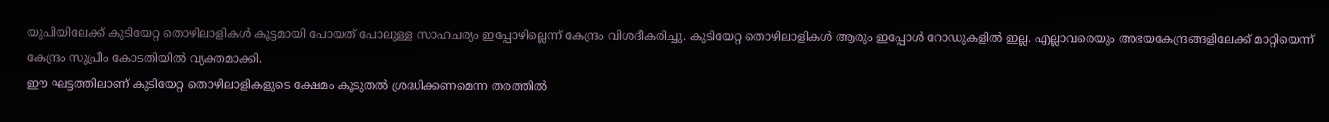യുപിയിലേക്ക് കുടിയേറ്റ തൊഴിലാളികൾ കൂട്ടമായി പോയത് പോലുള്ള സാഹചര്യം ഇപ്പോഴില്ലെന്ന് കേന്ദ്രം വിശദീകരിച്ചു. കുടിയേറ്റ തൊഴിലാളികൾ ആരും ഇപ്പോൾ റോഡുകളിൽ ഇല്ല. എല്ലാവരെയും അഭയകേന്ദ്രങ്ങളിലേക്ക് മാറ്റിയെന്ന് കേന്ദ്രം സുപ്രീം കോടതിയിൽ വ്യക്തമാക്കി.
ഈ ഘട്ടത്തിലാണ് കുടിയേറ്റ തൊഴിലാളികളുടെ ക്ഷേമം കൂടുതൽ ശ്രദ്ധിക്കണമെന്ന തരത്തിൽ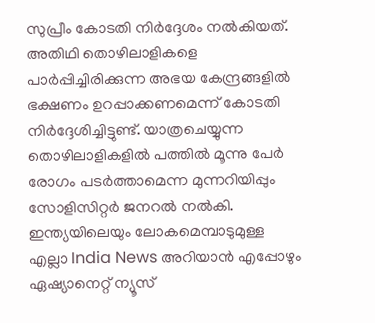സുപ്രീം കോടതി നിർദ്ദേശം നൽകിയത്. അതിഥി തൊഴിലാളികളെ പാർപ്പിച്ചിരിക്കുന്ന അഭയ കേന്ദ്രങ്ങളിൽ ഭക്ഷണം ഉറപ്പാക്കണമെന്ന് കോടതി നിർദ്ദേശിച്ചിട്ടുണ്ട്. യാത്രചെയ്യുന്ന തൊഴിലാളികളിൽ പത്തിൽ മൂന്നു പേർ രോഗം പടർത്താമെന്ന മുന്നറിയിപ്പും സോളിസിറ്റർ ജനറൽ നൽകി.
ഇന്ത്യയിലെയും ലോകമെമ്പാടുമുള്ള എല്ലാ India News അറിയാൻ എപ്പോഴും ഏഷ്യാനെറ്റ് ന്യൂസ്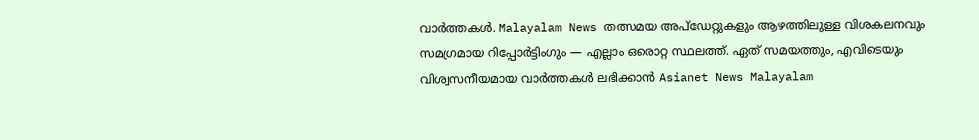വാർത്തകൾ. Malayalam News തത്സമയ അപ്ഡേറ്റുകളും ആഴത്തിലുള്ള വിശകലനവും സമഗ്രമായ റിപ്പോർട്ടിംഗും — എല്ലാം ഒരൊറ്റ സ്ഥലത്ത്. ഏത് സമയത്തും, എവിടെയും വിശ്വസനീയമായ വാർത്തകൾ ലഭിക്കാൻ Asianet News Malayalam